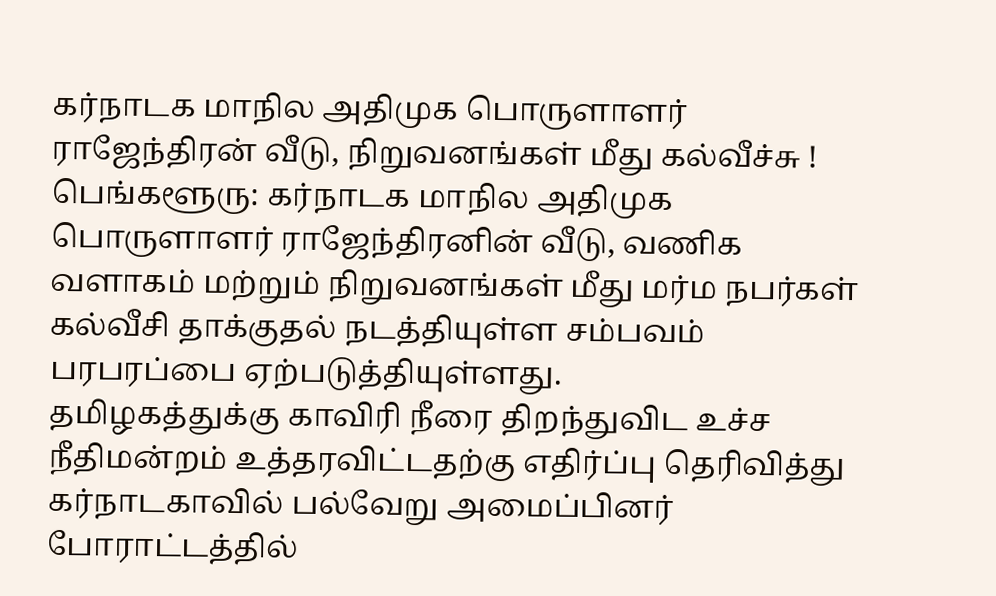கர்நாடக மாநில அதிமுக பொருளாளர் ராஜேந்திரன் வீடு, நிறுவனங்கள் மீது கல்வீச்சு !
பெங்களூரு: கர்நாடக மாநில அதிமுக பொருளாளர் ராஜேந்திரனின் வீடு, வணிக வளாகம் மற்றும் நிறுவனங்கள் மீது மர்ம நபர்கள் கல்வீசி தாக்குதல் நடத்தியுள்ள சம்பவம் பரபரப்பை ஏற்படுத்தியுள்ளது.
தமிழகத்துக்கு காவிரி நீரை திறந்துவிட உச்ச நீதிமன்றம் உத்தரவிட்டதற்கு எதிர்ப்பு தெரிவித்து கர்நாடகாவில் பல்வேறு அமைப்பினர் போராட்டத்தில்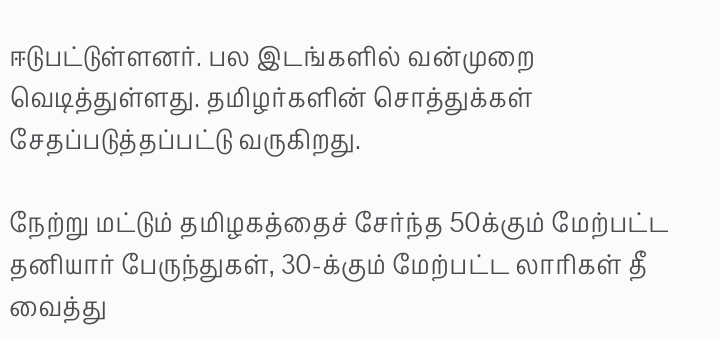ஈடுபட்டுள்ளனர். பல இடங்களில் வன்முறை வெடித்துள்ளது. தமிழர்களின் சொத்துக்கள் சேதப்படுத்தப்பட்டு வருகிறது.

நேற்று மட்டும் தமிழகத்தைச் சேர்ந்த 50க்கும் மேற்பட்ட தனியார் பேருந்துகள், 30-க்கும் மேற்பட்ட லாரிகள் தீ வைத்து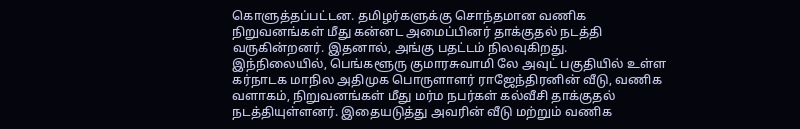கொளுத்தப்பட்டன. தமிழர்களுக்கு சொந்தமான வணிக நிறுவனங்கள் மீது கன்னட அமைப்பினர் தாக்குதல் நடத்தி வருகின்றனர். இதனால், அங்கு பதட்டம் நிலவுகிறது.
இந்நிலையில், பெங்களூரு குமாரசுவாமி லே அவுட் பகுதியில் உள்ள கர்நாடக மாநில அதிமுக பொருளாளர் ராஜேந்திரனின் வீடு, வணிக வளாகம், நிறுவனங்கள் மீது மர்ம நபர்கள் கல்வீசி தாக்குதல் நடத்தியுள்ளனர். இதையடுத்து அவரின் வீடு மற்றும் வணிக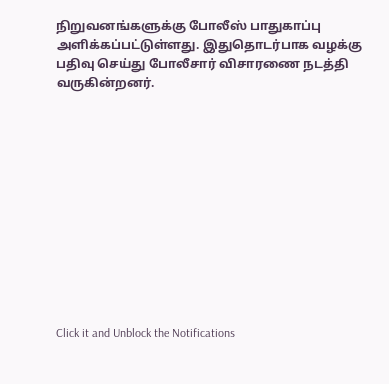நிறுவனங்களுக்கு போலீஸ் பாதுகாப்பு அளிக்கப்பட்டுள்ளது. இதுதொடர்பாக வழக்கு பதிவு செய்து போலீசார் விசாரணை நடத்தி வருகின்றனர்.












Click it and Unblock the Notifications